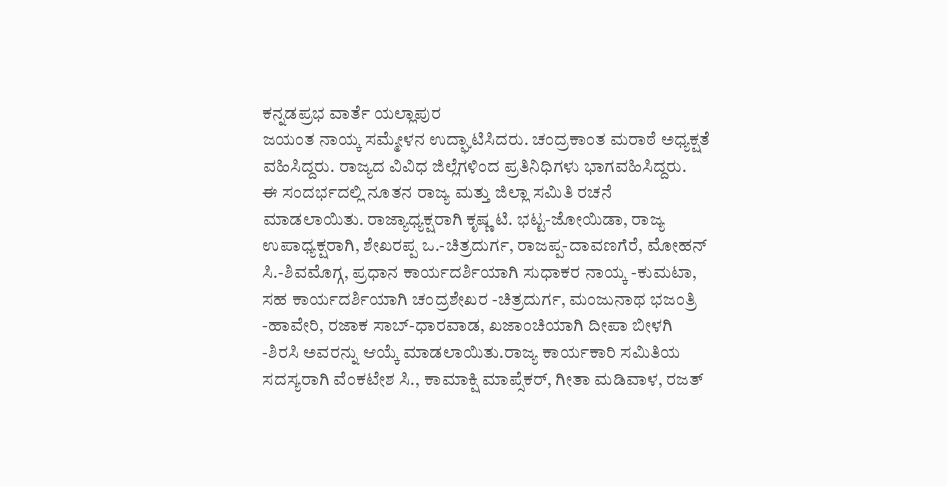ಕನ್ನಡಪ್ರಭ ವಾರ್ತೆ ಯಲ್ಲಾಪುರ
ಜಯಂತ ನಾಯ್ಕ ಸಮ್ಮೇಳನ ಉದ್ಘಾಟಿಸಿದರು. ಚಂದ್ರಕಾಂತ ಮರಾಠೆ ಅಧ್ಯಕ್ಷತೆ ವಹಿಸಿದ್ದರು. ರಾಜ್ಯದ ವಿವಿಧ ಜಿಲ್ಲೆಗಳಿಂದ ಪ್ರತಿನಿಧಿಗಳು ಭಾಗವಹಿಸಿದ್ದರು.
ಈ ಸಂದರ್ಭದಲ್ಲಿ ನೂತನ ರಾಜ್ಯ ಮತ್ತು ಜಿಲ್ಲಾ ಸಮಿತಿ ರಚನೆ ಮಾಡಲಾಯಿತು. ರಾಜ್ಯಾಧ್ಯಕ್ಷರಾಗಿ ಕೃಷ್ಣ ಟಿ. ಭಟ್ಟ-ಜೋಯಿಡಾ, ರಾಜ್ಯ ಉಪಾಧ್ಯಕ್ಷರಾಗಿ, ಶೇಖರಪ್ಪ ಒ.-ಚಿತ್ರದುರ್ಗ, ರಾಜಪ್ಪ-ದಾವಣಗೆರೆ, ಮೋಹನ್ ಸಿ.-ಶಿವಮೊಗ್ಗ, ಪ್ರಧಾನ ಕಾರ್ಯದರ್ಶಿಯಾಗಿ ಸುಧಾಕರ ನಾಯ್ಕ -ಕುಮಟಾ, ಸಹ ಕಾರ್ಯದರ್ಶಿಯಾಗಿ ಚಂದ್ರಶೇಖರ -ಚಿತ್ರದುರ್ಗ, ಮಂಜುನಾಥ ಭಜಂತ್ರಿ -ಹಾವೇರಿ, ರಜಾಕ ಸಾಬ್-ಧಾರವಾಡ, ಖಜಾಂಚಿಯಾಗಿ ದೀಪಾ ಬೀಳಗಿ -ಶಿರಸಿ ಅವರನ್ನು ಆಯ್ಕೆ ಮಾಡಲಾಯಿತು.ರಾಜ್ಯ ಕಾರ್ಯಕಾರಿ ಸಮಿತಿಯ ಸದಸ್ಯರಾಗಿ ವೆಂಕಟೇಶ ಸಿ., ಕಾಮಾಕ್ಷಿ ಮಾಪ್ಸೆಕರ್, ಗೀತಾ ಮಡಿವಾಳ, ರಜತ್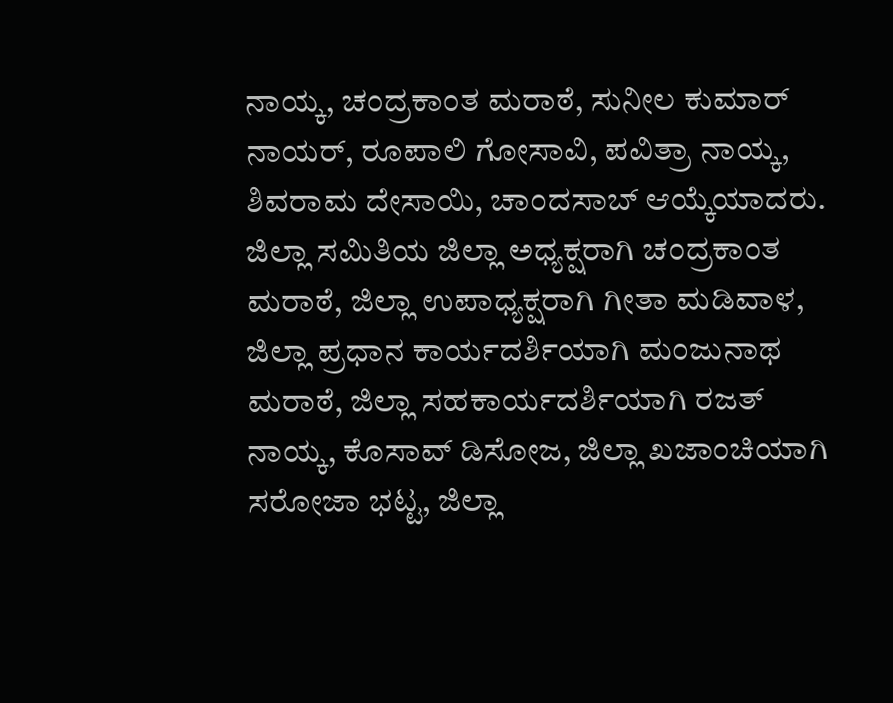ನಾಯ್ಕ, ಚಂದ್ರಕಾಂತ ಮರಾಠೆ, ಸುನೀಲ ಕುಮಾರ್ ನಾಯರ್, ರೂಪಾಲಿ ಗೋಸಾವಿ, ಪವಿತ್ರಾ ನಾಯ್ಕ, ಶಿವರಾಮ ದೇಸಾಯಿ, ಚಾಂದಸಾಬ್ ಆಯ್ಕೆಯಾದರು.
ಜಿಲ್ಲಾ ಸಮಿತಿಯ ಜಿಲ್ಲಾ ಅಧ್ಯಕ್ಷರಾಗಿ ಚಂದ್ರಕಾಂತ ಮರಾಠೆ, ಜಿಲ್ಲಾ ಉಪಾಧ್ಯಕ್ಷರಾಗಿ ಗೀತಾ ಮಡಿವಾಳ, ಜಿಲ್ಲಾ ಪ್ರಧಾನ ಕಾರ್ಯದರ್ಶಿಯಾಗಿ ಮಂಜುನಾಥ ಮರಾಠೆ, ಜಿಲ್ಲಾ ಸಹಕಾರ್ಯದರ್ಶಿಯಾಗಿ ರಜತ್ ನಾಯ್ಕ, ಕೊಸಾವ್ ಡಿಸೋಜ, ಜಿಲ್ಲಾ ಖಜಾಂಚಿಯಾಗಿ ಸರೋಜಾ ಭಟ್ಟ, ಜಿಲ್ಲಾ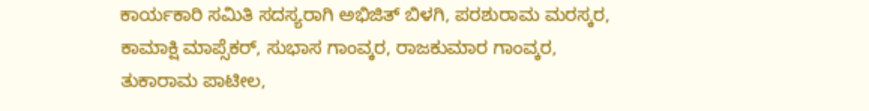ಕಾರ್ಯಕಾರಿ ಸಮಿತಿ ಸದಸ್ಯರಾಗಿ ಅಭಿಜಿತ್ ಬಿಳಗಿ, ಪರಶುರಾಮ ಮರಸ್ಕರ, ಕಾಮಾಕ್ಷಿ ಮಾಪ್ಸೆಕರ್, ಸುಭಾಸ ಗಾಂವ್ಕರ, ರಾಜಕುಮಾರ ಗಾಂವ್ಕರ, ತುಕಾರಾಮ ಪಾಟೀಲ,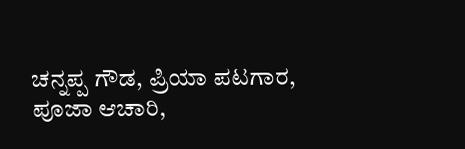ಚನ್ನಪ್ಪ ಗೌಡ, ಪ್ರಿಯಾ ಪಟಗಾರ, ಪೂಜಾ ಆಚಾರಿ,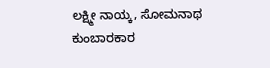ಲಕ್ಷ್ಮೀ ನಾಯ್ಕ, ಸೋಮನಾಥ ಕುಂಬಾರಕಾರ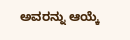ಅವರನ್ನು ಆಯ್ಕೆ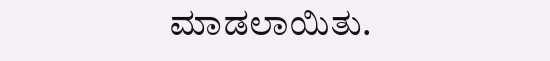ಮಾಡಲಾಯಿತು.